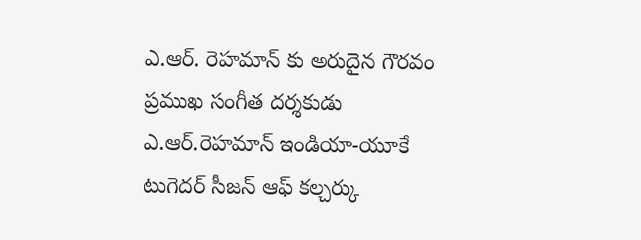ఎ.ఆర్. రెహమాన్ కు అరుదైన గౌరవం
ప్రముఖ సంగీత దర్శకుడు ఎ.ఆర్.రెహమాన్ ఇండియా-యూకే టుగెదర్ సీజన్ ఆఫ్ కల్చర్కు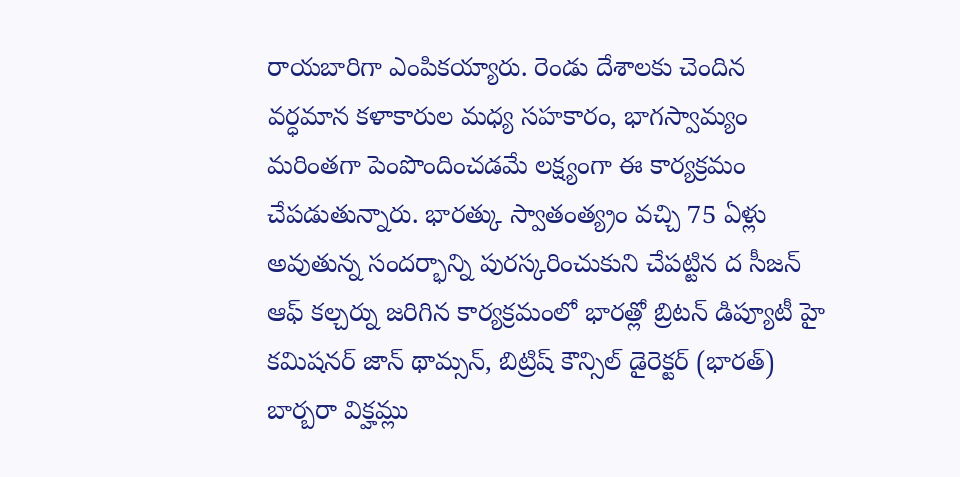రాయబారిగా ఎంపికయ్యారు. రెండు దేశాలకు చెందిన వర్ధమాన కళాకారుల మధ్య సహకారం, భాగస్వామ్యం మరింతగా పెంపొందించడమే లక్ష్యంగా ఈ కార్యక్రమం చేపడుతున్నారు. భారత్కు స్వాతంత్య్రం వచ్చి 75 ఏళ్లు అవుతున్న సందర్భాన్ని పురస్కరించుకుని చేపట్టిన ద సీజన్ ఆఫ్ కల్చర్ను జరిగిన కార్యక్రమంలో భారత్లో బ్రిటన్ డిప్యూటీ హై కమిషనర్ జాన్ థామ్సన్, బిట్రిష్ కౌన్సిల్ డైరెక్టర్ (భారత్) బార్బరా విక్హమ్లు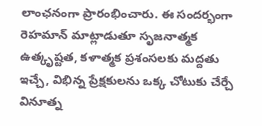లాంఛనంగా ప్రారంభించారు. ఈ సందర్భంగా రెహమాన్ మాట్లాడుతూ సృజనాత్మక ఉత్కృష్టత, కళాత్మక ప్రశంసలకు మద్దతు ఇచ్చే, విభిన్న ప్రేక్షకులను ఒక్క చోటుకు చేర్చే వినూత్న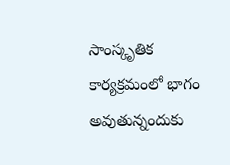సాంస్కృతిక కార్యక్రమంలో భాగం అవుతున్నందుకు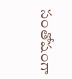సంతోషంగా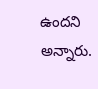ఉందని అన్నారు.